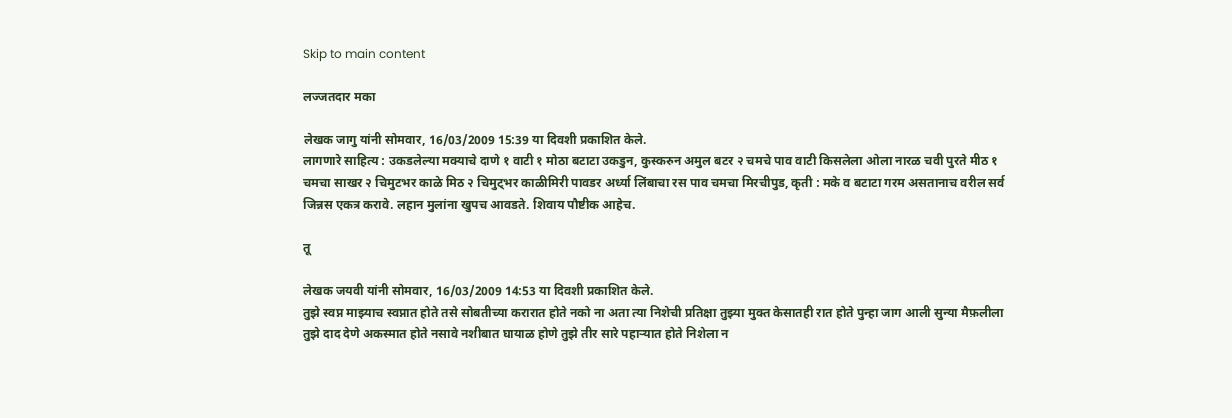Skip to main content

लज्जतदार मका

लेखक जागु यांनी सोमवार, 16/03/2009 15:39 या दिवशी प्रकाशित केले.
लागणारे साहित्य : उकडलेल्या मक्याचे दाणे १ वाटी १ मोठा बटाटा उकडुन, कुस्करुन अमुल बटर २ चमचे पाव वाटी किसलेला ओला नारळ चवी पुरते मीठ १ चमचा साखर २ चिमुटभर काळे मिठ २ चिमुट्भर काळीमिरी पावडर अर्ध्या लिंबाचा रस पाव चमचा मिरचीपुड, कृती : मके व बटाटा गरम असतानाच वरील सर्व जिन्नस एकत्र करावे. लहान मुलांना खुपच आवडते. शिवाय पौष्टीक आहेच.

तू

लेखक जयवी यांनी सोमवार, 16/03/2009 14:53 या दिवशी प्रकाशित केले.
तुझे स्वप्न माझ्याच स्वप्नात होते तसे सोबतीच्या करारात होते नको ना अता त्या निशेची प्रतिक्षा तुझ्या मुक्त केसातही रात होते पुन्हा जाग आली सुन्या मैफ़लीला तुझे दाद देणे अकस्मात होते नसावे नशीबात घायाळ होणे तुझे तीर सारे पहार्‍यात होते निशेला न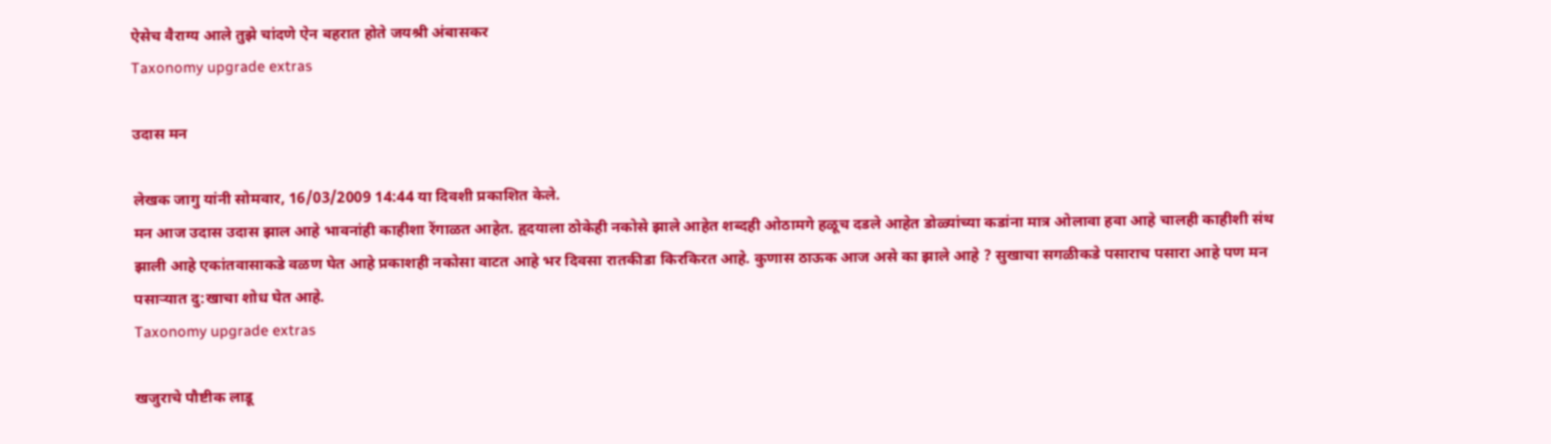ऐसेच वैराग्य आले तुझे चांदणे ऐन बहरात होते जयश्री अंबासकर
Taxonomy upgrade extras

उदास मन

लेखक जागु यांनी सोमवार, 16/03/2009 14:44 या दिवशी प्रकाशित केले.
मन आज उदास उदास झाल आहे भावनांही काहीशा रेंगाळत आहेत. हृदयाला ठोकेही नकोसे झाले आहेत शब्दही ओठामगे हळूच दडले आहेत डोळ्यांच्या कडांना मात्र ओलावा हवा आहे चालही काहीशी संथ झाली आहे एकांतवासाकडे वळण घेत आहे प्रकाशही नकोसा वाटत आहे भर दिवसा रातकीडा किरकिरत आहे. कुणास ठाऊक आज असे का झाले आहे ? सुखाचा सगळीकडे पसाराच पसारा आहे पण मन पसार्‍यात दु:खाचा शोध घेत आहे.
Taxonomy upgrade extras

खजुराचे पौष्टीक लाडू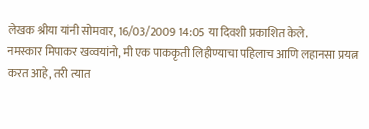लेखक श्रीया यांनी सोमवार, 16/03/2009 14:05 या दिवशी प्रकाशित केले.
नमस्कार मिपाकर खव्वयांनो, मी एक पाककृती लिहीण्याचा पहिलाच आणि लहानसा प्रयत्न करत आहे, तरी त्यात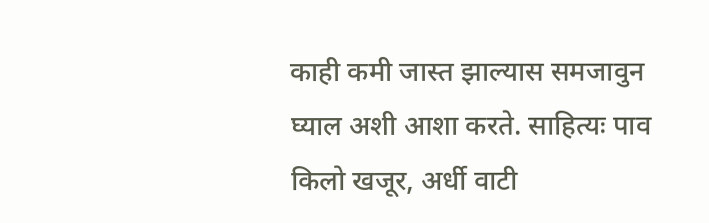काही कमी जास्त झाल्यास समजावुन घ्याल अशी आशा करते. साहित्यः पाव किलो खजूर, अर्धी वाटी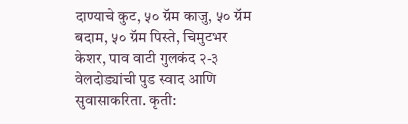दाण्याचे कुट, ५० ग्रॅम काजु, ५० ग्रॅम बदाम, ५० ग्रॅम पिस्ते, चिमुटभर केशर, पाव वाटी गुलकंद २-३ वेलदोड्यांची पुड स्वाद आणि सुवासाकरिता. कृती: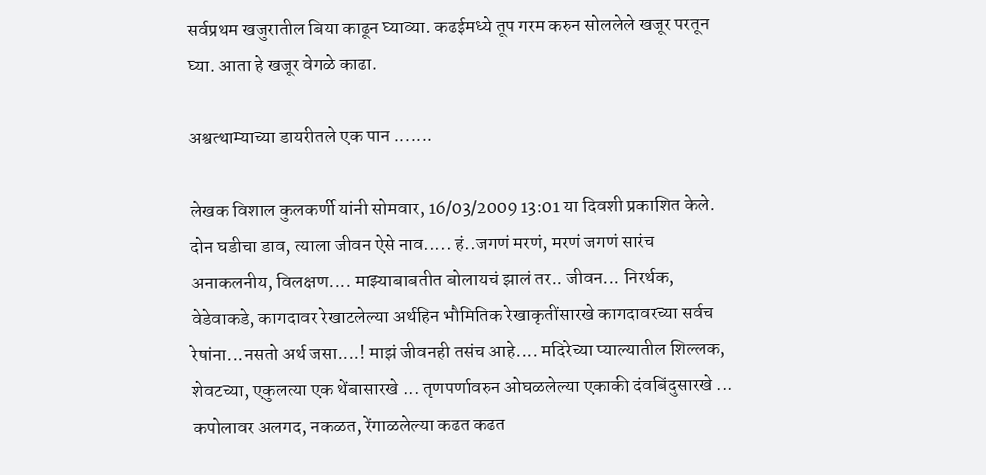सर्वप्रथम खजुरातील बिया काढून घ्याव्या. कढईमध्ये तूप गरम करुन सोललेले खजूर परतून घ्या. आता हे खजूर वेगळे काढा.

अश्वत्थाम्याच्या डायरीतले एक पान .......

लेखक विशाल कुलकर्णी यांनी सोमवार, 16/03/2009 13:01 या दिवशी प्रकाशित केले.
दोन घडीचा डाव, त्याला जीवन ऐसे नाव..... हं..जगणं मरणं, मरणं जगणं सारंच अनाकलनीय, विलक्षण.... माझ्याबाबतीत बोलायचं झालं तर.. जीवन... निरर्थक, वेडेवाकडे, कागदावर रेखाटलेल्या अर्थहिन भौमितिक रेखाकृतींसारखे कागदावरच्या सर्वच रेषांना...नसतो अर्थ जसा....! माझं जीवनही तसंच आहे.... मदिरेच्या प्याल्यातील शिल्लक, शेवटच्या, एकुलत्या एक थेंबासारखे ... तृणपर्णावरुन ओघळलेल्या एकाकी दंवबिंदुसारखे ... कपोलावर अलगद, नकळत, रेंगाळलेल्या कढत कढत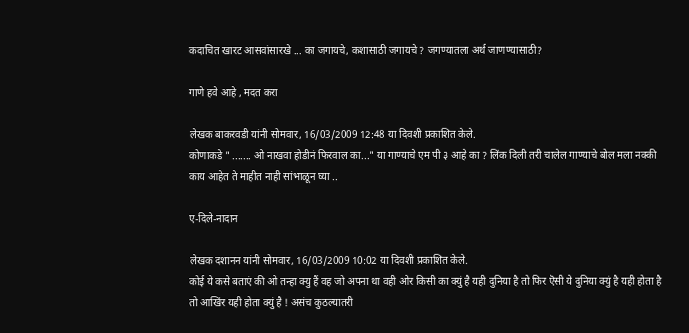कदाचित खारट आसवांसारखे ... का जगायचे, कशासाठी जगायचे ? जगण्यातला अर्थ जाणण्यासाठी?

गाणे हवे आहे , मदत करा

लेखक बाकरवडी यांनी सोमवार, 16/03/2009 12:48 या दिवशी प्रकाशित केले.
कोणाकडे " ....... ओ नाखवा होडीनं फिरवाल का..." या गाण्याचे एम पी ३ आहे का ? लिंक दिली तरी चालेल गाण्याचे बोल मला नक्की काय आहेत ते माहीत नाही सांभाळून घ्या ..

ए-दिले-नादान

लेखक दशानन यांनी सोमवार, 16/03/2009 10:02 या दिवशी प्रकाशित केले.
कोई ये कसे बताएं की ओ तन्हा क्यु हैं वह जो अपना था वही ओर किसी का क्युं है यही दुनिया है तो फिर ऎसी ये दुनिया क्युं है यही होता है तो आखिंर यही होता क्युं है ! असंच कुठल्यातरी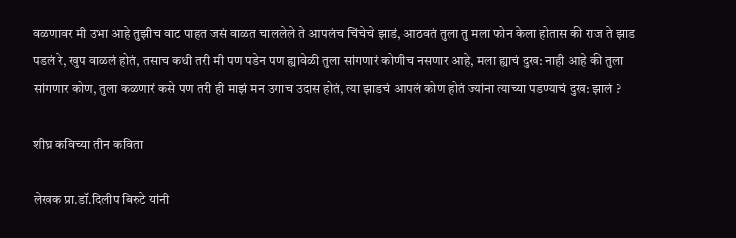वळणावर मी उभा आहे तुझीच वाट पाहत जसं वाळत चाललेले ते आपलंच चिंचेचे झाडं, आठवतं तुला तु मला फोन केला होतास की राज ते झाड पडलं रे, खुप वाळलं होतं, तसाच कधी तरी मी पण पडेन पण ह्यावेळी तुला सांगणारं कोणीच नसणार आहे, मला ह्याचं दुख: नाही आहे की तुला सांगणार कोण, तुला कळणारं कसे पण तरी ही माझं मन उगाच उदास होतं, त्या झाडचं आपलं कोण होतं ज्यांना त्याच्या पडण्याचं दुख: झालं ?

शीघ्र कविच्या तीन कविता

लेखक प्रा.डॉ.दिलीप बिरुटे यांनी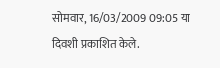सोमवार, 16/03/2009 09:05 या दिवशी प्रकाशित केले.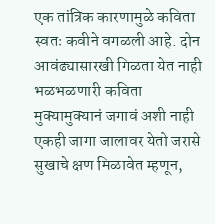एक तांत्रिक कारणामुळे कविता स्वतः कवीने वगळली आहे. दोन आवंढ्यासारखी गिळता येत नाही भळभळणारी कविता मुक्यामुक्यानं जगावं अशी नाही एकही जागा जालावर येतो जरासे सुखाचे क्षण मिळावेत म्हणून,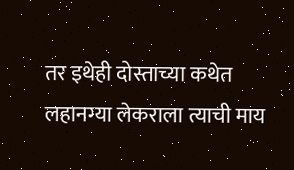तर इथेही दोस्ताच्या कथेत लहानग्या लेकराला त्याची माय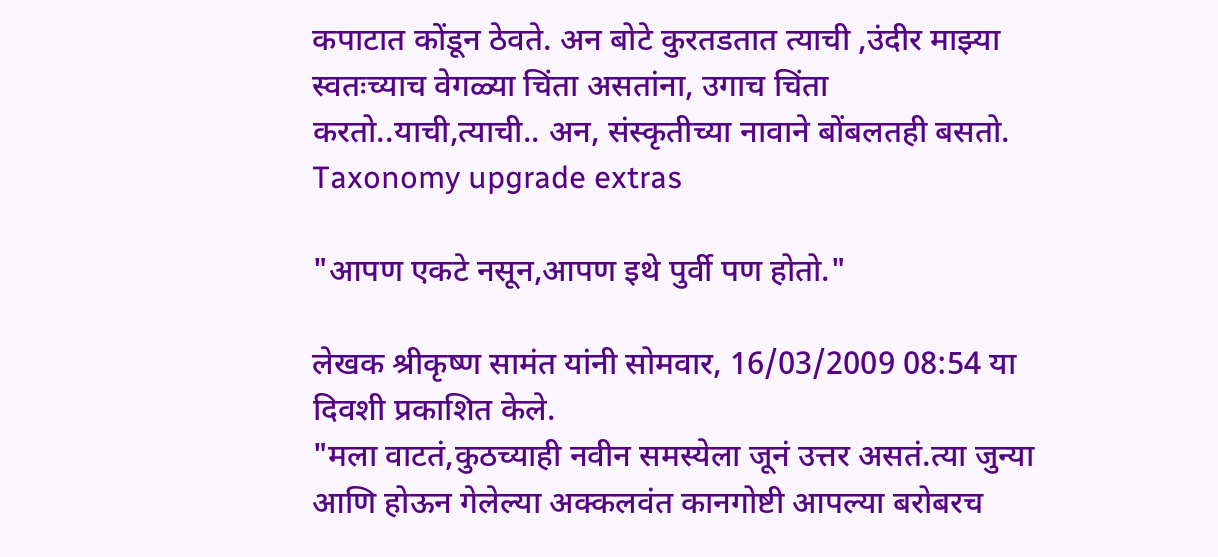कपाटात कोंडून ठेवते. अन बोटे कुरतडतात त्याची ,उंदीर माझ्या स्वतःच्याच वेगळ्या चिंता असतांना, उगाच चिंता करतो..याची,त्याची.. अन, संस्कृतीच्या नावाने बोंबलतही बसतो.
Taxonomy upgrade extras

"आपण एकटे नसून,आपण इथे पुर्वी पण होतो."

लेखक श्रीकृष्ण सामंत यांनी सोमवार, 16/03/2009 08:54 या दिवशी प्रकाशित केले.
"मला वाटतं,कुठच्याही नवीन समस्येला जूनं उत्तर असतं.त्या जुन्या आणि होऊन गेलेल्या अक्कलवंत कानगोष्टी आपल्या बरोबरच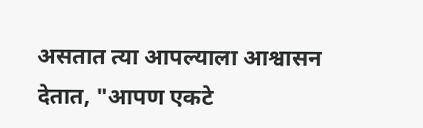असतात त्या आपल्याला आश्वासन देतात, "आपण एकटे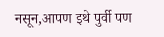नसून,आपण इथे पुर्वी पण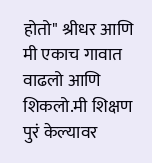होतो" श्रीधर आणि मी एकाच गावात वाढलो आणि शिकलो.मी शिक्षण पुरं केल्यावर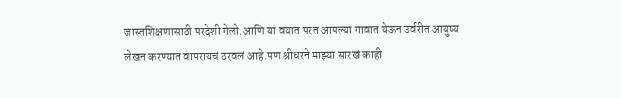जास्तशिक्षणासाठी परदेशी गेलो.आणि या वयात परत आपल्या गावात येऊन उर्वरीत आयुष्य लेखन करण्यात वापरायचं ठरवलं आहे.पण श्रीधरने माझ्या सारखं काही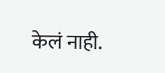केलं नाही.